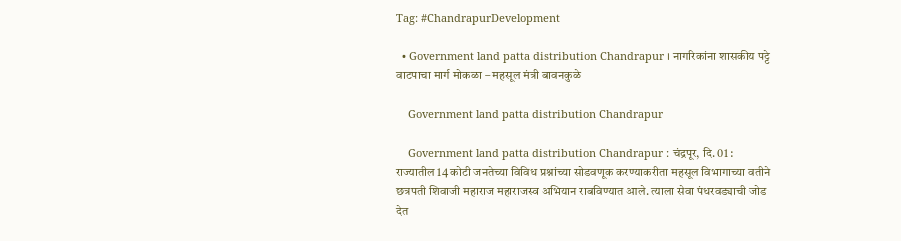Tag: #ChandrapurDevelopment

  • Government land patta distribution Chandrapur । नागरिकांना शासकीय पट्टे वाटपाचा मार्ग मोकळा – महसूल मंत्री बावनकुळे

    Government land patta distribution Chandrapur

    Government land patta distribution Chandrapur : चंद्रपूर, दि. 01 : राज्यातील 14 कोटी जनतेच्या विविध प्रश्नांच्या सोडवणूक करण्याकरीता महसूल विभागाच्या वतीने छत्रपती शिवाजी महाराज महाराजस्व अभियान राबविण्यात आले. त्याला सेवा पंधरवड्याची जोड देत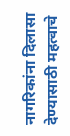नागरिकांना दिलासा देण्यासाठी महत्वाचे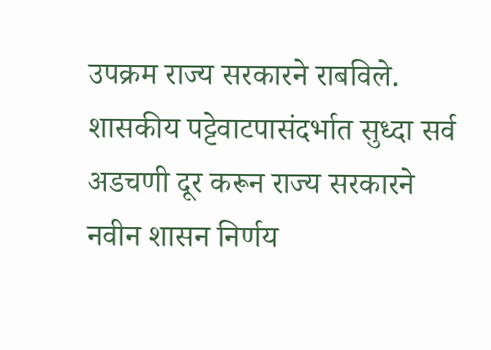उपक्रम राज्य सरकारने राबविले. शासकीय पट्टेवाटपासंदर्भात सुध्दा सर्व अडचणी दूर करून राज्य सरकारने नवीन शासन निर्णय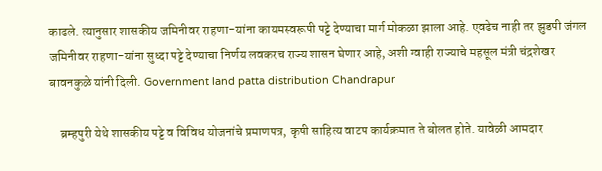काढले. त्यानुसार शासकीय जमिनीवर राहणा-यांना कायमस्वरूपी पट्टे देण्याचा मार्ग मोकळा झाला आहे. एवढेच नाही तर झुडपी जंगल जमिनीवर राहणा-यांना सुध्दा पट्टे देण्याचा निर्णय लवकरच राज्य शासन घेणार आहे, अशी ग्वाही राज्याचे महसूल मंत्री चंद्रशेखर बावनकुळे यांनी दिली. Government land patta distribution Chandrapur

    ब्रम्हपुरी येथे शासकीय पट्टे व विविध योजनांचे प्रमाणपत्र, कृषी साहित्य वाटप कार्यक्रमात ते बोलत होते. यावेळी आमदार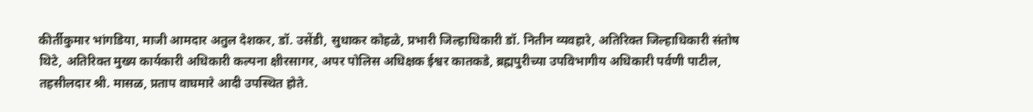कीर्तीकुमार भांगडिया, माजी आमदार अतुल देशकर, डॉ. उसेंडी, सुधाकर कोहळे, प्रभारी जिल्हाधिकारी डॉ. नितीन व्यवहारे, अतिरिक्त जिल्हाधिकारी संतोष थिटे, अतिरिक्त मुख्य कार्यकारी अधिकारी कल्पना क्षीरसागर, अपर पोलिस अधिक्षक ईश्वर कातकडे, ब्रह्मपुरीच्या उपविभागीय अधिकारी पर्वणी पाटील, तहसीलदार श्री. मासळ, प्रताप वाघमारे आदी उपस्थित होते.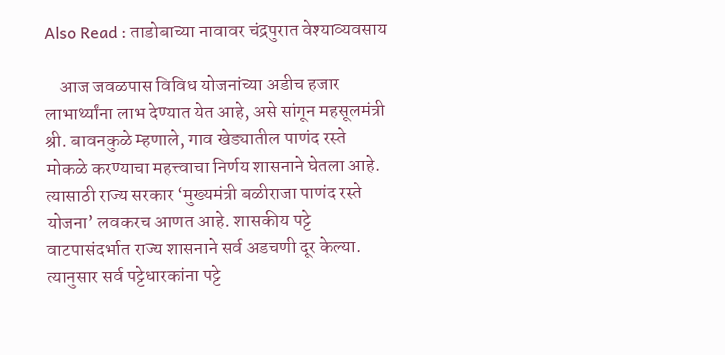Also Read : ताडोबाच्या नावावर चंद्रपुरात वेश्याव्यवसाय

    आज जवळपास विविध योजनांच्या अडीच हजार लाभार्थ्यांना लाभ देण्यात येत आहे, असे सांगून महसूलमंत्री श्री. बावनकुळे म्हणाले, गाव खेड्यातील पाणंद रस्ते मोकळे करण्याचा महत्त्वाचा निर्णय शासनाने घेतला आहे. त्यासाठी राज्य सरकार ‘मुख्यमंत्री बळीराजा पाणंद रस्ते योजना’ लवकरच आणत आहे. शासकीय पट्टे वाटपासंदर्भात राज्य शासनाने सर्व अडचणी दूर केल्या. त्यानुसार सर्व पट्टेधारकांना पट्टे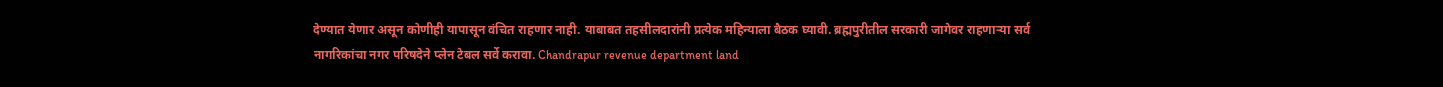देण्यात येणार असून कोणीही यापासून वंचित राहणार नाही. याबाबत तहसीलदारांनी प्रत्येक महिन्याला बैठक घ्यावी. ब्रह्मपुरीतील सरकारी जागेवर राहणाऱ्या सर्व नागरिकांचा नगर परिषदेने प्लेन टेबल सर्वे करावा. Chandrapur revenue department land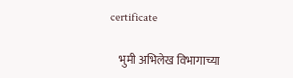certificate

    भुमी अभिलेख विभागाच्या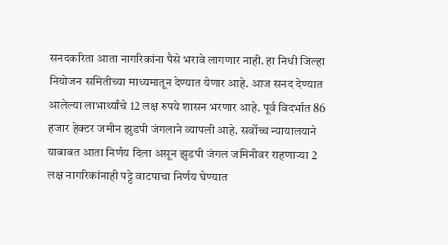सनदकरिता आता नागरिकांना पैसे भरावे लागणार नाही. हा निधी जिल्हा नियोजन समितीच्या माध्यमातून देण्यात येणार आहे. आज सनद देण्यात आलेल्या लाभार्थ्यांचे 12 लक्ष रुपये शासन भरणार आहे. पूर्व विदर्भात 86 हजार हेक्टर जमीन झुडपी जंगलाने व्यापली आहे. सर्वोच्च न्यायालयाने याबाबत आता निर्णय दिला असून झुडपी जंगल जमिनीवर राहणाऱ्या 2 लक्ष नागरिकांनाही पट्टे वाटपाचा निर्णय घेण्यात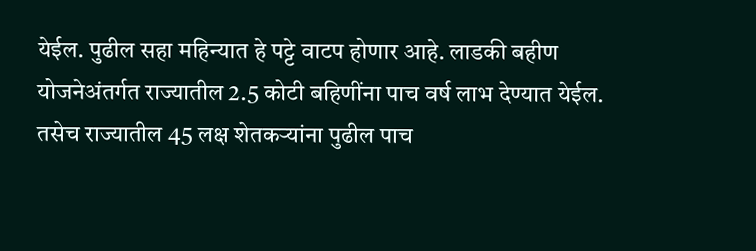येईल. पुढील सहा महिन्यात हे पट्टे वाटप होणार आहे. लाडकी बहीण योजनेअंतर्गत राज्यातील 2.5 कोटी बहिणींना पाच वर्ष लाभ देण्यात येईल. तसेच राज्यातील 45 लक्ष शेतकऱ्यांना पुढील पाच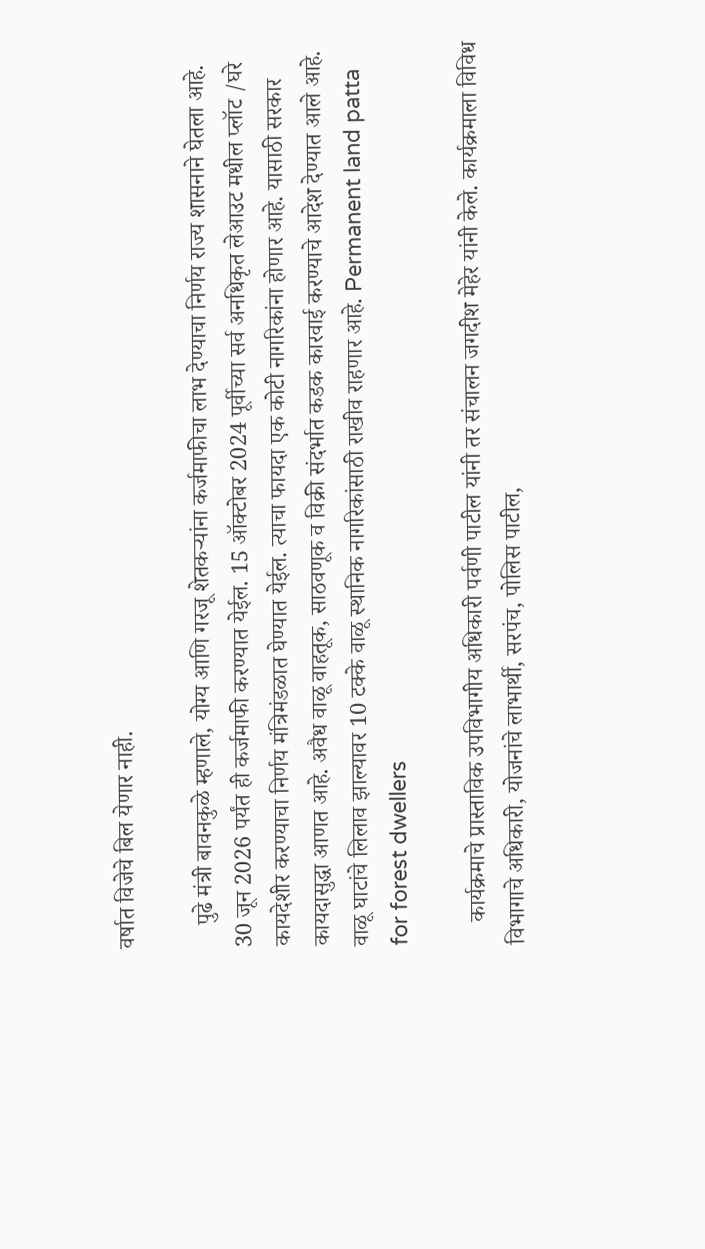वर्षात विजेचे बिल येणार नाही.

    पुढे मंत्री बावनकुळे म्हणाले, योग्य आणि गरजू शेतकऱ्यांना कर्जमाफीचा लाभ देण्याचा निर्णय राज्य शासनाने घेतला आहे. 30 जून 2026 पर्यंत ही कर्जमाफी करण्यात येईल. 15 ऑक्टोबर 2024 पूर्वीच्या सर्व अनधिकृत लेआउट मधील प्लॉट /घरे कायदेशीर करण्याचा निर्णय मंत्रिमंडळात घेण्यात येईल. त्याचा फायदा एक कोटी नागरिकांना होणार आहे. यासाठी सरकार कायदासुद्धा आणत आहे. अवैध वाळू वाहतूक, साठवणूक व विक्री संदर्भात कडक कारवाई करण्याचे आदेश देण्यात आले आहे. वाळू घाटांचे लिलाव झाल्यावर 10 टक्के वाळू स्थानिक नागरिकांसाठी राखीव राहणार आहे. Permanent land patta for forest dwellers

    कार्यक्रमाचे प्रास्ताविक उपविभागीय अधिकारी पर्वणी पाटील यांनी तर संचालन जगदीश मेहेर यांनी केले. कार्यक्रमाला विविध विभागाचे अधिकारी, योजनांचे लाभार्थी, सरपंच, पोलिस पाटील,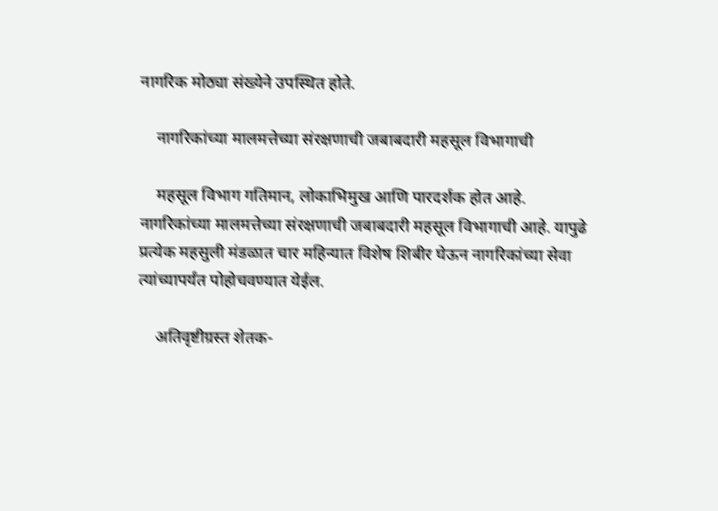नागरिक मोठ्या संख्येने उपस्थित होते.

    नागरिकांच्या मालमत्तेच्या संरक्षणाची जबाबदारी महसूल विभागाची

    महसूल विभाग गतिमान, लोकाभिमुख आणि पारदर्शक होत आहे. नागरिकांच्या मालमत्तेच्या संरक्षणाची जबाबदारी महसूल विभागाची आहे. यापुढे प्रत्येक महसुली मंडळात चार महिन्यात विशेष शिबीर घेऊन नागरिकांच्या सेवा त्यांच्यापर्यंत पोहोचवण्यात येईल.

    अतिवृष्टीग्रस्त शेतक-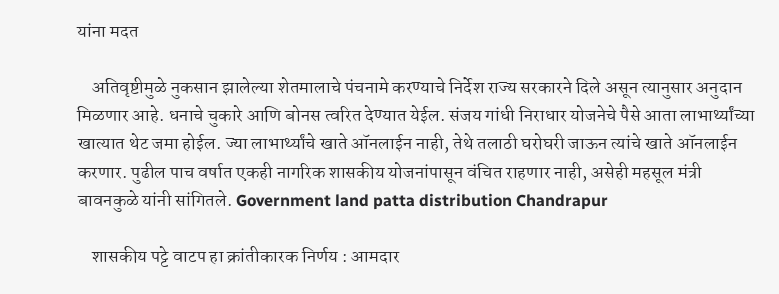यांना मदत

    अतिवृष्टीमुळे नुकसान झालेल्या शेतमालाचे पंचनामे करण्याचे निर्देश राज्य सरकारने दिले असून त्यानुसार अनुदान मिळणार आहे. धनाचे चुकारे आणि बोनस त्वरित देण्यात येईल. संजय गांधी निराधार योजनेचे पैसे आता लाभार्थ्यांच्या खात्यात थेट जमा होईल. ज्या लाभार्थ्यांचे खाते ऑनलाईन नाही, तेथे तलाठी घरोघरी जाऊन त्यांचे खाते ऑनलाईन करणार. पुढील पाच वर्षात एकही नागरिक शासकीय योजनांपासून वंचित राहणार नाही, असेही महसूल मंत्री बावनकुळे यांनी सांगितले. Government land patta distribution Chandrapur

    शासकीय पट्टे वाटप हा क्रांतीकारक निर्णय : आमदार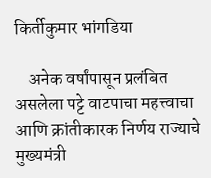किर्तीकुमार भांगडिया

    अनेक वर्षांपासून प्रलंबित असलेला पट्टे वाटपाचा महत्त्वाचा आणि क्रांतीकारक निर्णय राज्याचे मुख्यमंत्री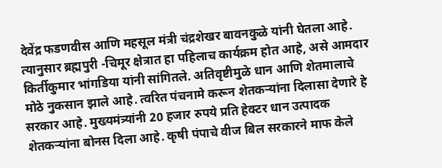देवेंद्र फडणवीस आणि महसूल मंत्री चंद्रशेखर बावनकुळे यांनी घेतला आहे. त्यानुसार ब्रह्मपुरी -चिमूर क्षेत्रात हा पहिलाच कार्यक्रम होत आहे, असे आमदार किर्तीकुमार भांगडिया यांनी सांगितले. अतिवृष्टीमुळे धान आणि शेतमालाचे मोठे नुकसान झाले आहे. त्वरित पंचनामे करून शेतकऱ्यांना दिलासा देणारे हे सरकार आहे. मुख्यमंत्र्यांनी 20 हजार रुपये प्रति हेक्टर धान उत्पादक शेतकऱ्यांना बोनस दिला आहे. कृषी पंपाचे वीज बिल सरकारने माफ केले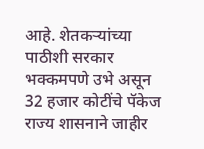आहे. शेतकऱ्यांच्या पाठीशी सरकार भक्कमपणे उभे असून 32 हजार कोटींचे पॅकेज राज्य शासनाने जाहीर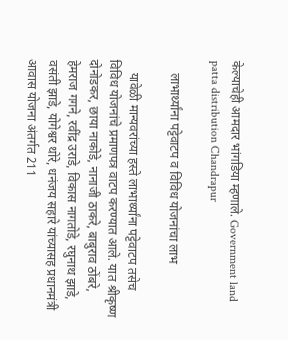केल्याचेही आमदार भांगडिया म्हणाले. Government land patta distribution Chandrapur

    लाभार्थ्यांना पट्टेवाटप व विविध योजनांचा लाभ

    यावेळी मान्यवरांच्या हस्ते लाभार्थ्यांना पट्टेवाटप तसेच विविध योजनांचे प्रमाणपत्र वाटप करण्यात आले. यात श्रीकृष्ण दोनोडकर, छाया नाकोडे, नानाजी ठाकरे, बाबुराव ठोंबरे, हेमराज गगने, रवींद्र उराडे, विकास नागतोडे, रघुनाथ झाडे, वसंती झाडे, योगेश्वर थोरे, धनंजय सहारे यांच्यासह प्रधानमंत्री आवास योजना अंतर्गत 211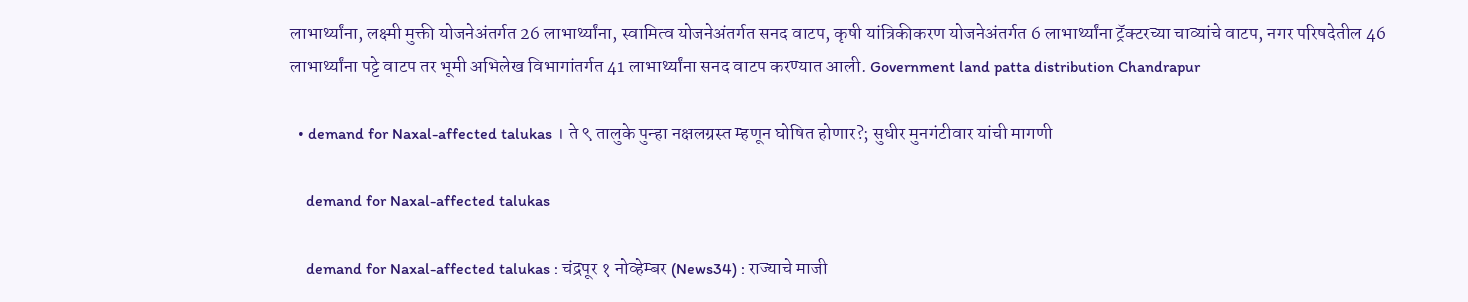लाभार्थ्यांना, लक्ष्मी मुक्ती योजनेअंतर्गत 26 लाभार्थ्यांना, स्वामित्व योजनेअंतर्गत सनद वाटप, कृषी यांत्रिकीकरण योजनेअंतर्गत 6 लाभार्थ्यांना ट्रॅक्टरच्या चाव्यांचे वाटप, नगर परिषदेतील 46 लाभार्थ्यांना पट्टे वाटप तर भूमी अभिलेख विभागांतर्गत 41 लाभार्थ्यांना सनद वाटप करण्यात आली. Government land patta distribution Chandrapur

  • demand for Naxal-affected talukas । ते ९ तालुके पुन्हा नक्षलग्रस्त म्हणून घोषित होणार?; सुधीर मुनगंटीवार यांची मागणी

    demand for Naxal-affected talukas

    demand for Naxal-affected talukas : चंद्रपूर १ नोव्हेम्बर (News34) : राज्याचे माजी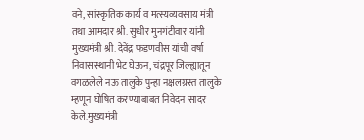वने, सांस्कृतिक कार्य व मत्स्यव्यवसाय मंत्री तथा आमदार श्री. सुधीर मुनगंटीवार यांनी मुख्यमंत्री श्री. देवेंद्र फडणवीस यांची वर्षा निवासस्थानी भेट घेऊन, चंद्रपूर जिल्ह्यातून वगळलेले नऊ तालुके पुन्हा नक्षलग्रस्त तालुके म्हणून घोषित करण्याबाबत निवेदन सादर केले.मुख्यमंत्री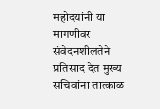महोदयांनी या मागणीवर संवेदनशीलतेने प्रतिसाद देत मुख्य सचिवांना तात्काळ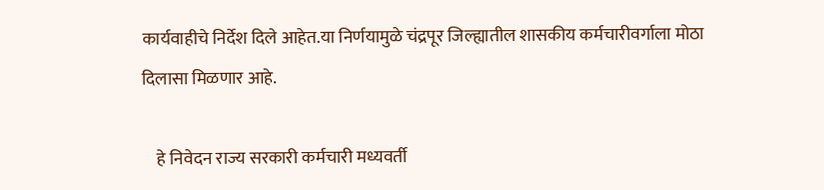कार्यवाहीचे निर्देश दिले आहेत.या निर्णयामुळे चंद्रपूर जिल्ह्यातील शासकीय कर्मचारीवर्गाला मोठा दिलासा मिळणार आहे.

    हे निवेदन राज्य सरकारी कर्मचारी मध्यवर्ती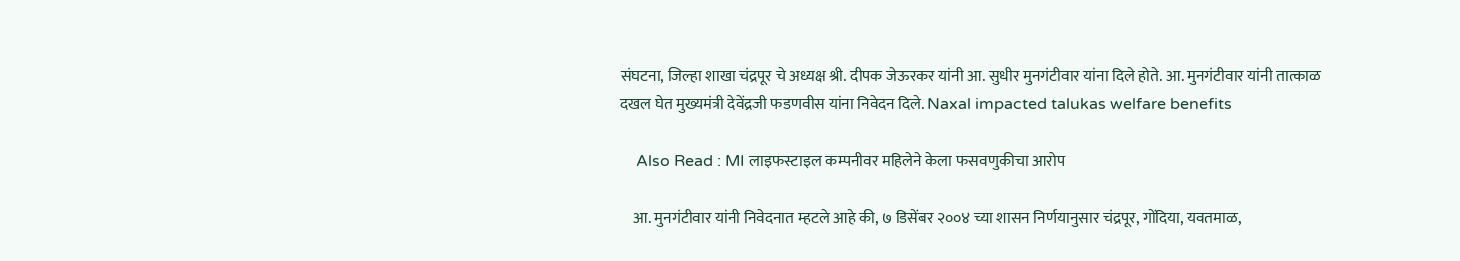संघटना, जिल्हा शाखा चंद्रपूर चे अध्यक्ष श्री. दीपक जेऊरकर यांनी आ. सुधीर मुनगंटीवार यांना दिले होते. आ. मुनगंटीवार यांनी तात्काळ दखल घेत मुख्यमंत्री देवेंद्रजी फडणवीस यांना निवेदन दिले. Naxal impacted talukas welfare benefits

    Also Read : MI लाइफस्टाइल कम्पनीवर महिलेने केला फसवणुकीचा आरोप

    आ. मुनगंटीवार यांनी निवेदनात म्हटले आहे की, ७ डिसेंबर २००४ च्या शासन निर्णयानुसार चंद्रपूर, गोंदिया, यवतमाळ,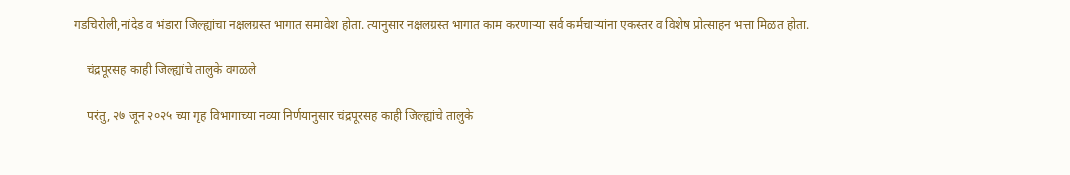गडचिरोली,नांदेड व भंडारा जिल्ह्यांचा नक्षलग्रस्त भागात समावेश होता. त्यानुसार नक्षलग्रस्त भागात काम करणाऱ्या सर्व कर्मचाऱ्यांना एकस्तर व विशेष प्रोत्साहन भत्ता मिळत होता.

    चंद्रपूरसह काही जिल्ह्यांचे तालुके वगळले

    परंतु, २७ जून २०२५ च्या गृह विभागाच्या नव्या निर्णयानुसार चंद्रपूरसह काही जिल्ह्यांचे तालुके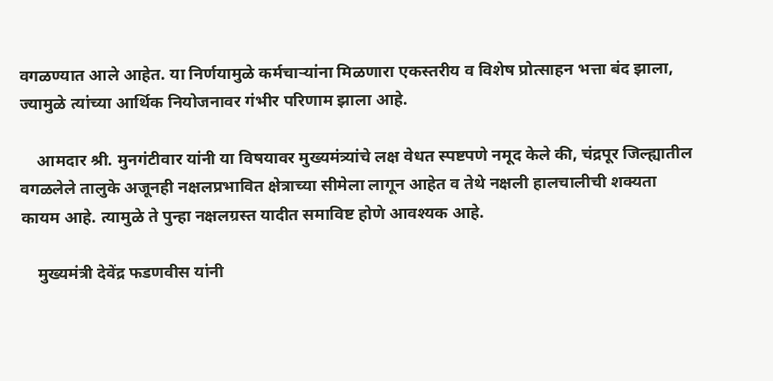वगळण्यात आले आहेत. या निर्णयामुळे कर्मचाऱ्यांना मिळणारा एकस्तरीय व विशेष प्रोत्साहन भत्ता बंद झाला, ज्यामुळे त्यांच्या आर्थिक नियोजनावर गंभीर परिणाम झाला आहे.

    आमदार श्री. मुनगंटीवार यांनी या विषयावर मुख्यमंत्र्यांचे लक्ष वेधत स्पष्टपणे नमूद केले की, चंद्रपूर जिल्ह्यातील वगळलेले तालुके अजूनही नक्षलप्रभावित क्षेत्राच्या सीमेला लागून आहेत व तेथे नक्षली हालचालीची शक्यता कायम आहे. त्यामुळे ते पुन्हा नक्षलग्रस्त यादीत समाविष्ट होणे आवश्यक आहे.

    मुख्यमंत्री देवेंद्र फडणवीस यांनी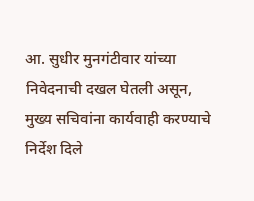आ. सुधीर मुनगंटीवार यांच्या निवेदनाची दखल घेतली असून, मुख्य सचिवांना कार्यवाही करण्याचे निर्देश दिले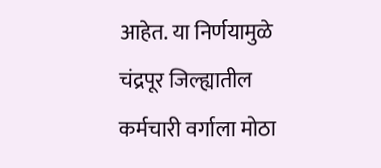आहेत. या निर्णयामुळे चंद्रपूर जिल्ह्यातील कर्मचारी वर्गाला मोठा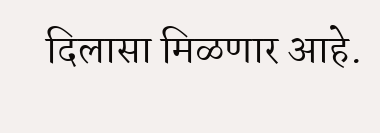दिलासा मिळणार आहे.